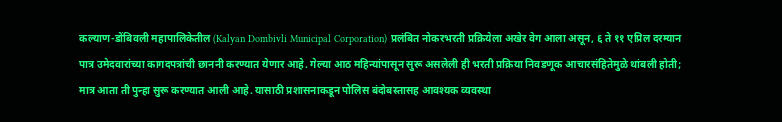कल्याण-डोंबिवली महापालिकेतील (Kalyan Dombivli Municipal Corporation) प्रलंबित नोकरभरती प्रक्रियेला अखेर वेग आला असून, ६ ते ११ एप्रिल दरम्यान पात्र उमेदवारांच्या कागदपत्रांची छाननी करण्यात येणार आहे. गेल्या आठ महिन्यांपासून सुरू असलेली ही भरती प्रक्रिया निवडणूक आचारसंहितेमुळे थांबली होती; मात्र आता ती पुन्हा सुरू करण्यात आली आहे. यासाठी प्रशासनाकडून पोलिस बंदोबस्तासह आवश्यक व्यवस्था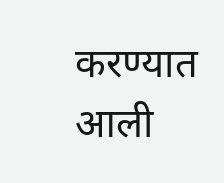करण्यात आली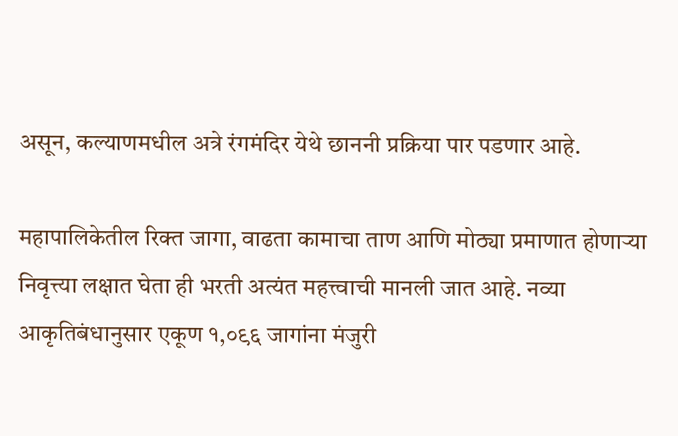असून, कल्याणमधील अत्रे रंगमंदिर येथे छाननी प्रक्रिया पार पडणार आहे.

महापालिकेतील रिक्त जागा, वाढता कामाचा ताण आणि मोठ्या प्रमाणात होणाऱ्या निवृत्त्या लक्षात घेता ही भरती अत्यंत महत्त्वाची मानली जात आहे. नव्या आकृतिबंधानुसार एकूण १,०९६ जागांना मंजुरी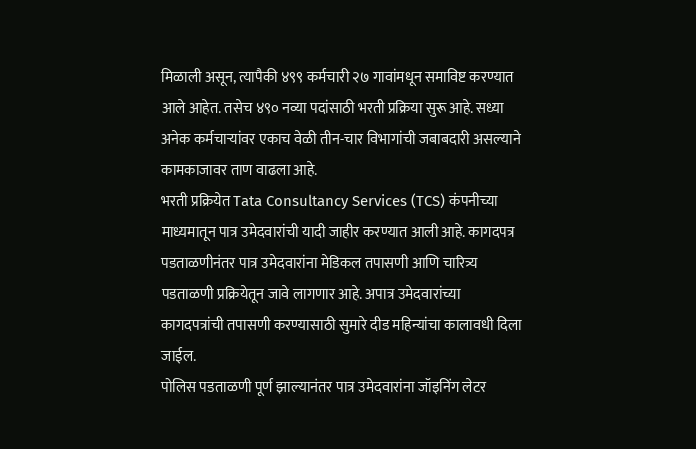मिळाली असून, त्यापैकी ४९९ कर्मचारी २७ गावांमधून समाविष्ट करण्यात आले आहेत. तसेच ४९० नव्या पदांसाठी भरती प्रक्रिया सुरू आहे. सध्या अनेक कर्मचाऱ्यांवर एकाच वेळी तीन-चार विभागांची जबाबदारी असल्याने कामकाजावर ताण वाढला आहे.
भरती प्रक्रियेत Tata Consultancy Services (TCS) कंपनीच्या माध्यमातून पात्र उमेदवारांची यादी जाहीर करण्यात आली आहे. कागदपत्र पडताळणीनंतर पात्र उमेदवारांना मेडिकल तपासणी आणि चारित्र्य पडताळणी प्रक्रियेतून जावे लागणार आहे. अपात्र उमेदवारांच्या कागदपत्रांची तपासणी करण्यासाठी सुमारे दीड महिन्यांचा कालावधी दिला जाईल.
पोलिस पडताळणी पूर्ण झाल्यानंतर पात्र उमेदवारांना जॉइनिंग लेटर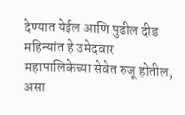देण्यात येईल आणि पुढील दीड महिन्यांत हे उमेदवार महापालिकेच्या सेवेत रुजू होतील, असा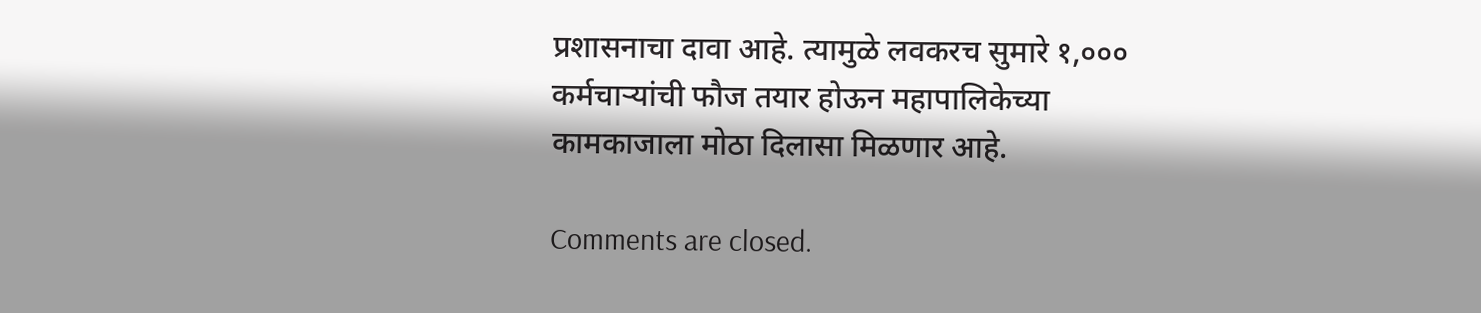प्रशासनाचा दावा आहे. त्यामुळे लवकरच सुमारे १,००० कर्मचाऱ्यांची फौज तयार होऊन महापालिकेच्या कामकाजाला मोठा दिलासा मिळणार आहे.

Comments are closed.